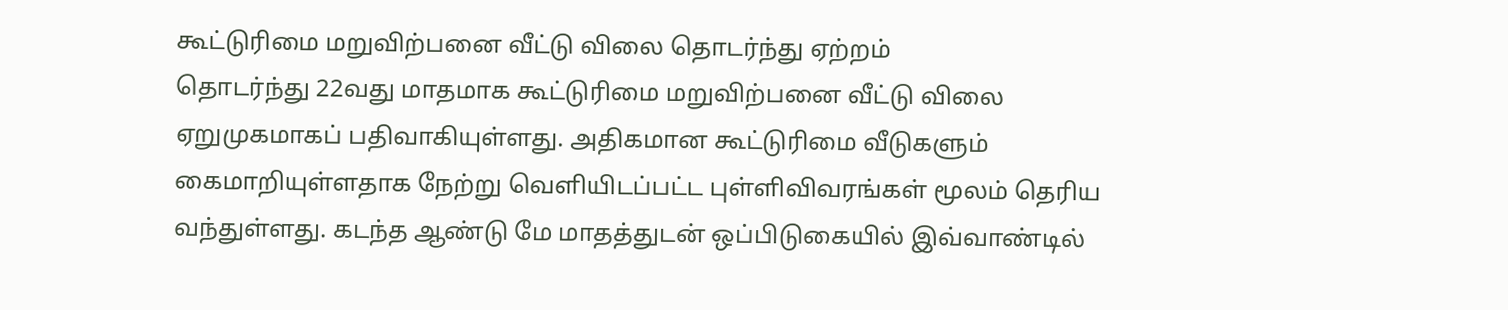கூட்டுரிமை மறுவிற்பனை வீட்டு விலை தொடர்ந்து ஏற்றம்
தொடர்ந்து 22வது மாதமாக கூட்டுரிமை மறுவிற்பனை வீட்டு விலை ஏறுமுகமாகப் பதிவாகியுள்ளது. அதிகமான கூட்டுரிமை வீடுகளும் கைமாறியுள்ளதாக நேற்று வெளியிடப்பட்ட புள்ளிவிவரங்கள் மூலம் தெரிய வந்துள்ளது. கடந்த ஆண்டு மே மாதத்துடன் ஒப்பிடுகையில் இவ்வாண்டில்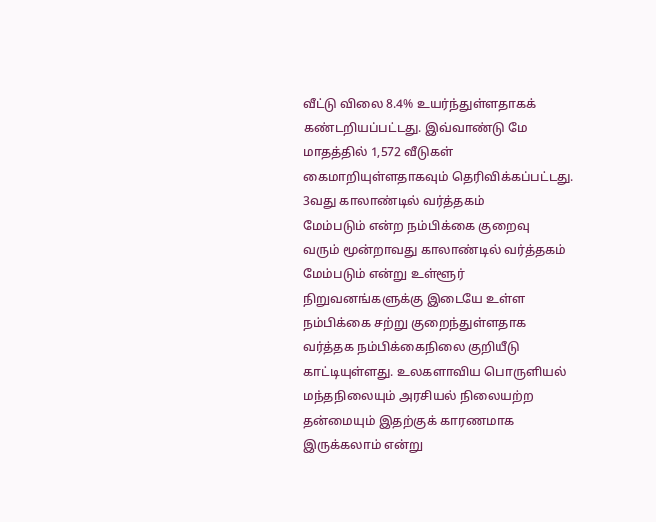வீட்டு விலை 8.4% உயர்ந்துள்ளதாகக் கண்டறியப்பட்டது. இவ்வாண்டு மே மாதத்தில் 1,572 வீடுகள் கைமாறியுள்ளதாகவும் தெரிவிக்கப்பட்டது.
3வது காலாண்டில் வர்த்தகம்
மேம்படும் என்ற நம்பிக்கை குறைவு
வரும் மூன்றாவது காலாண்டில் வர்த்தகம் மேம்படும் என்று உள்ளூர் நிறுவனங்களுக்கு இடையே உள்ள நம்பிக்கை சற்று குறைந்துள்ளதாக வர்த்தக நம்பிக்கைநிலை குறியீடு காட்டியுள்ளது. உலகளாவிய பொருளியல் மந்தநிலையும் அரசியல் நிலையற்ற தன்மையும் இதற்குக் காரணமாக இருக்கலாம் என்று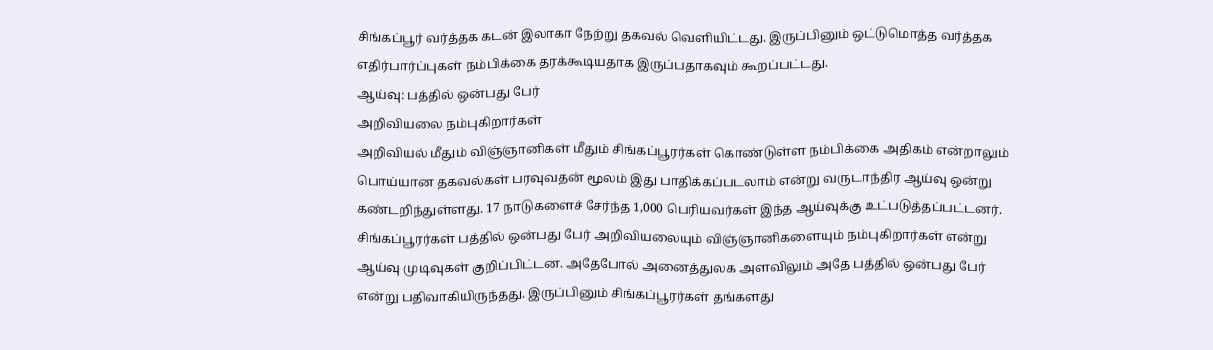சிங்கப்பூர் வர்த்தக கடன் இலாகா நேற்று தகவல் வெளியிட்டது. இருப்பினும் ஒட்டுமொத்த வர்த்தக எதிர்பார்ப்புகள் நம்பிக்கை தரக்கூடியதாக இருப்பதாகவும் கூறப்பட்டது.
ஆய்வு: பத்தில் ஒன்பது பேர்
அறிவியலை நம்புகிறார்கள்
அறிவியல் மீதும் விஞ்ஞானிகள் மீதும் சிங்கப்பூரர்கள் கொண்டுள்ள நம்பிக்கை அதிகம் என்றாலும் பொய்யான தகவல்கள் பரவுவதன் மூலம் இது பாதிக்கப்படலாம் என்று வருடாந்திர ஆய்வு ஒன்று கண்டறிந்துள்ளது. 17 நாடுகளைச் சேர்ந்த 1,000 பெரியவர்கள் இந்த ஆய்வுக்கு உட்படுத்தப்பட்டனர். சிங்கப்பூரர்கள் பத்தில் ஒன்பது பேர் அறிவியலையும் விஞ்ஞானிகளையும் நம்புகிறார்கள் என்று ஆய்வு முடிவுகள் குறிப்பிட்டன. அதேபோல் அனைத்துலக அளவிலும் அதே பத்தில் ஒன்பது பேர் என்று பதிவாகியிருந்தது. இருப்பினும் சிங்கப்பூரர்கள் தங்களது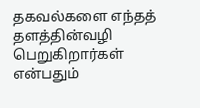தகவல்களை எந்தத் தளத்தின்வழி பெறுகிறார்கள் என்பதும்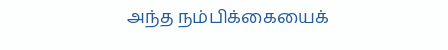அந்த நம்பிக்கையைக்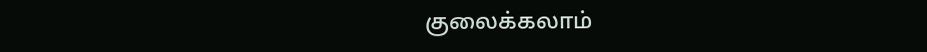குலைக்கலாம்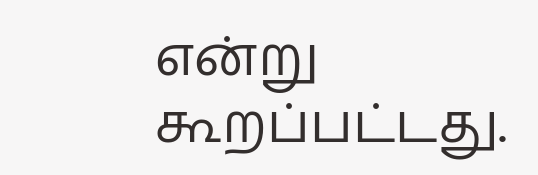என்று கூறப்பட்டது.